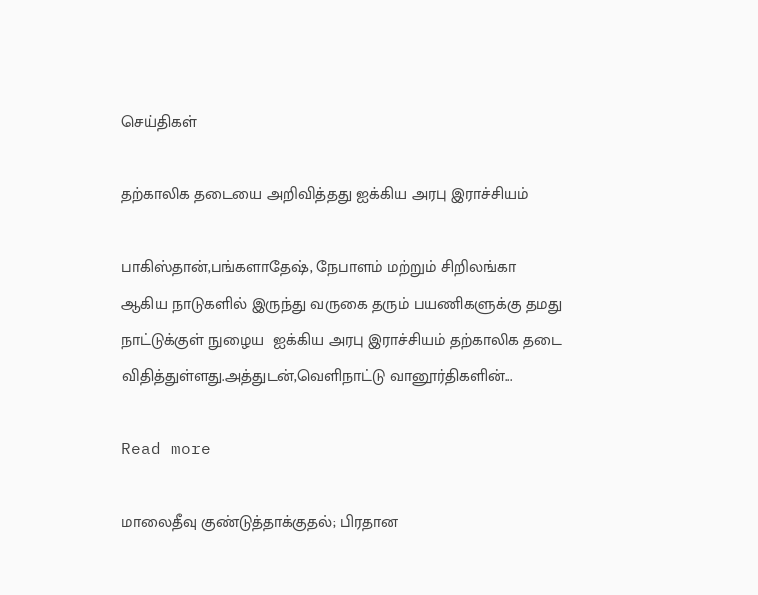செய்திகள்

தற்காலிக தடையை அறிவித்தது ஐக்கிய அரபு இராச்சியம்

பாகிஸ்தான்,பங்களாதேஷ், நேபாளம் மற்றும் சிறிலங்கா  ஆகிய நாடுகளில் இருந்து வருகை தரும் பயணிகளுக்கு தமது நாட்டுக்குள் நுழைய  ஐக்கிய அரபு இராச்சியம் தற்காலிக தடை விதித்துள்ளது.அத்துடன்,வெளிநாட்டு வானூர்திகளின்...

Read more

மாலைதீவு குண்டுத்தாக்குதல்; பிரதான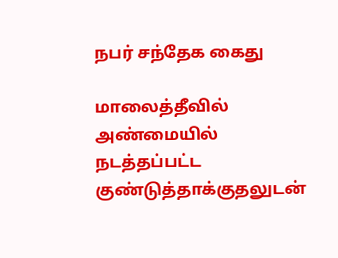நபர் சந்தேக கைது

மாலைத்தீவில் அண்மையில் நடத்தப்பட்ட குண்டுத்தாக்குதலுடன்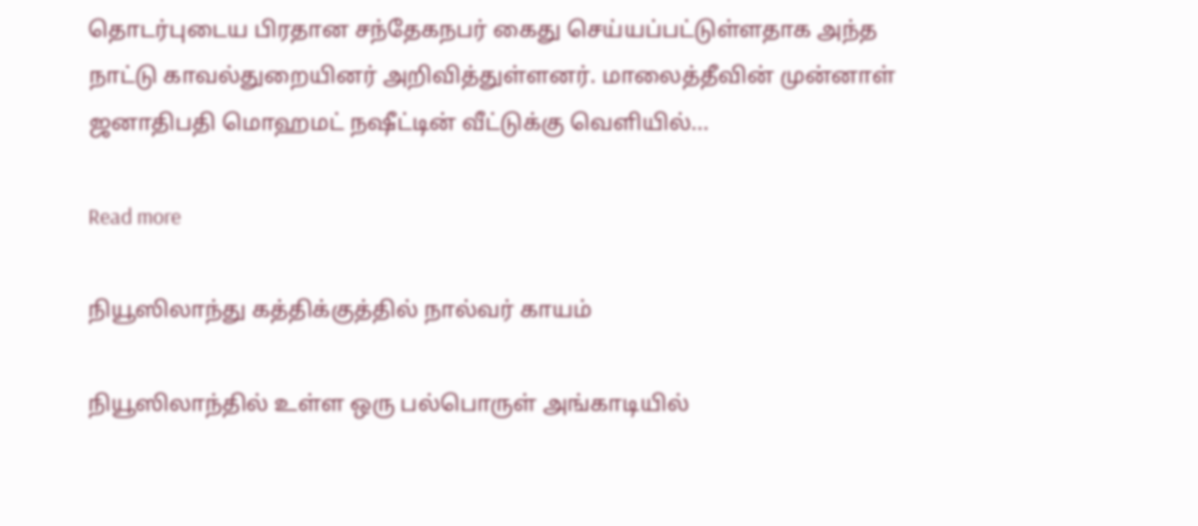தொடர்புடைய பிரதான சந்தேகநபர் கைது செய்யப்பட்டுள்ளதாக அந்த நாட்டு காவல்துறையினர் அறிவித்துள்ளனர். மாலைத்தீவின் முன்னாள் ஜனாதிபதி மொஹமட் நஷீட்டின் வீட்டுக்கு வெளியில்...

Read more

நியூஸிலாந்து கத்திக்குத்தில் நால்வர் காயம்

நியூஸிலாந்தில் உள்ள ஒரு பல்பொருள் அங்காடியில்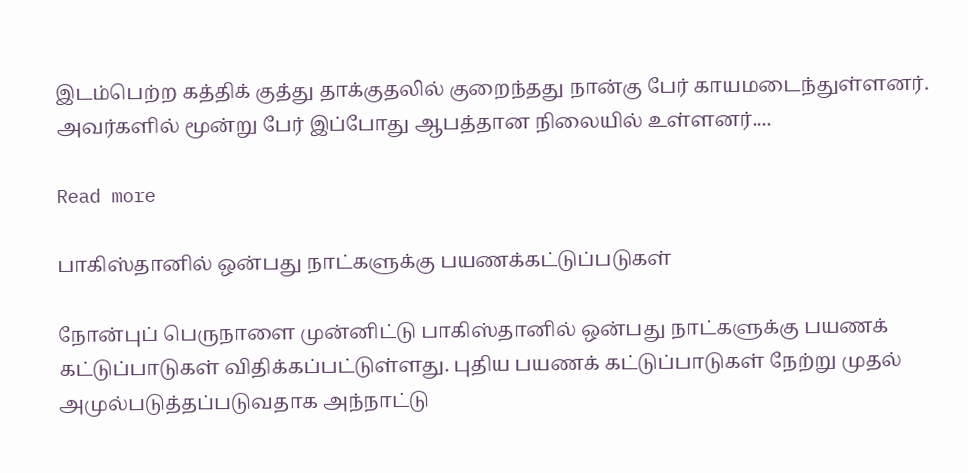இடம்பெற்ற கத்திக் குத்து தாக்குதலில் குறைந்தது நான்கு பேர் காயமடைந்துள்ளனர். அவர்களில் மூன்று பேர் இப்போது ஆபத்தான நிலையில் உள்ளனர்....

Read more

பாகிஸ்தானில் ஒன்பது நாட்களுக்கு பயணக்கட்டுப்படுகள்

நோன்புப் பெருநாளை முன்னிட்டு பாகிஸ்தானில் ஒன்பது நாட்களுக்கு பயணக் கட்டுப்பாடுகள் விதிக்கப்பட்டுள்ளது. புதிய பயணக் கட்டுப்பாடுகள் நேற்று முதல் அமுல்படுத்தப்படுவதாக அந்நாட்டு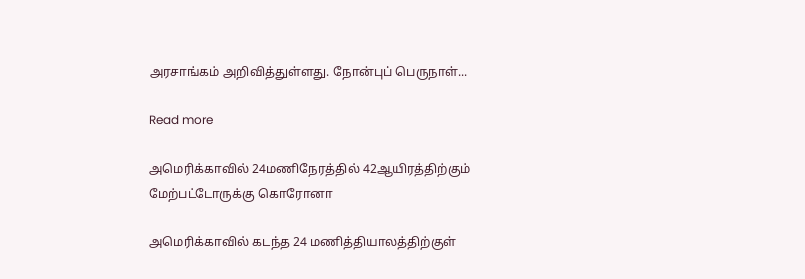அரசாங்கம் அறிவித்துள்ளது. நோன்புப் பெருநாள்...

Read more

அமெரிக்காவில் 24மணிநேரத்தில் 42ஆயிரத்திற்கும் மேற்பட்டோருக்கு கொரோனா

அமெரிக்காவில் கடந்த 24 மணித்தியாலத்திற்குள்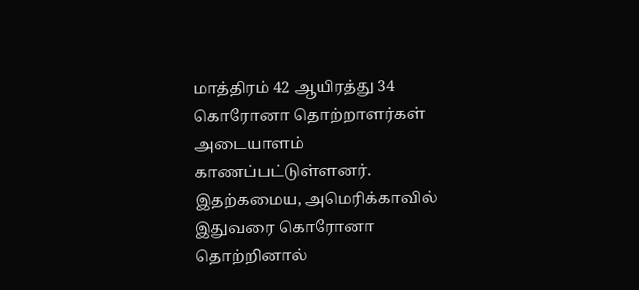மாத்திரம் 42 ஆயிரத்து 34 கொரோனா தொற்றாளர்கள் அடையாளம் காணப்பட்டுள்ளனர். இதற்கமைய, அமெரிக்காவில் இதுவரை கொரோனா தொற்றினால்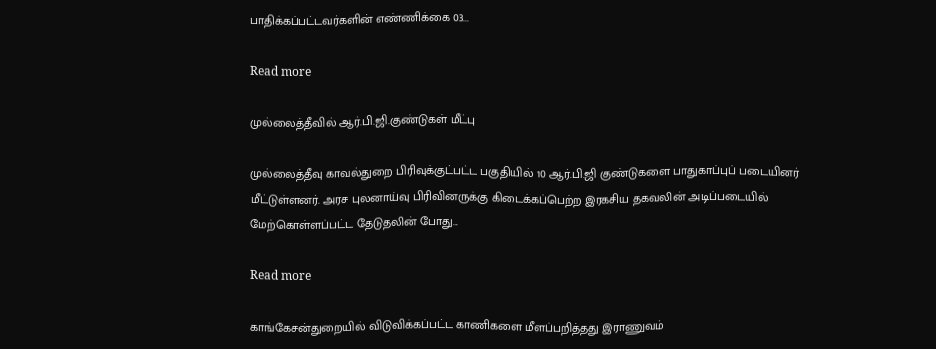பாதிக்கப்பட்டவர்களின் எண்ணிக்கை 03...

Read more

முல்லைத்தீவில் ஆர்.பி.ஜி.குண்டுகள் மீட்பு

முல்லைத்தீவு காவல்துறை பிரிவுக்குட்பட்ட பகுதியில் 10 ஆர்.பி.ஜி குண்டுகளை பாதுகாப்புப் படையினர் மீட்டுள்ளனர். அரச புலனாய்வு பிரிவினருக்கு கிடைக்கப்பெற்ற இரகசிய தகவலின் அடிப்படையில் மேற்கொள்ளப்பட்ட தேடுதலின் போது...

Read more

காங்கேசன்துறையில் விடுவிக்கப்பட்ட காணிகளை மீளப்பறித்தது இராணுவம்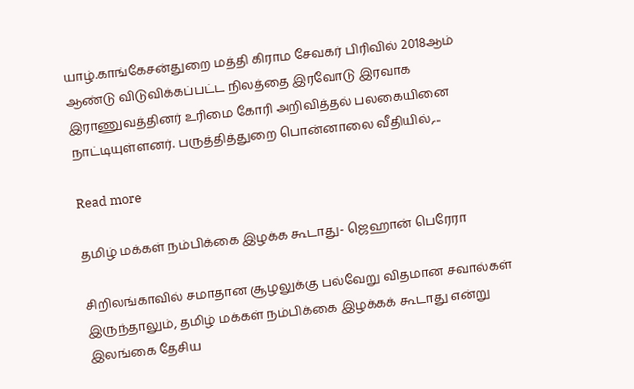யாழ்.காங்கேசன்துறை மத்தி கிராம சேவகர் பிரிவில் 2018ஆம் ஆண்டு விடுவிக்கப்பட்ட நிலத்தை இரவோடு இரவாக இராணுவத்தினர் உரிமை கோரி அறிவித்தல் பலகையினை நாட்டியுள்ளனர். பருத்தித்துறை பொன்னாலை வீதியில்,...

Read more

தமிழ் மக்கள் நம்பிக்கை இழக்க கூடாது- ஜெஹான் பெரேரா

சிறிலங்காவில் சமாதான சூழலுக்கு பல்வேறு விதமான சவால்கள் இருந்தாலும், தமிழ் மக்கள் நம்பிக்கை இழக்கக் கூடாது என்று இலங்கை தேசிய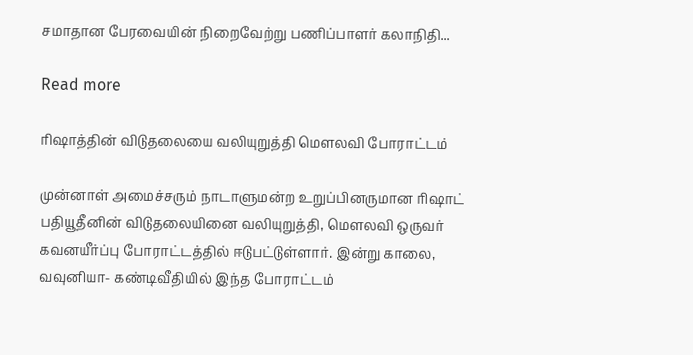சமாதான பேரவையின் நிறைவேற்று பணிப்பாளர் கலாநிதி...

Read more

ரிஷாத்தின் விடுதலையை வலியுறுத்தி மௌலவி போராட்டம்

முன்னாள் அமைச்சரும் நாடாளுமன்ற உறுப்பினருமான ரிஷாட் பதியூதீனின் விடுதலையினை வலியுறுத்தி, மௌலவி ஒருவர் கவனயீர்ப்பு போராட்டத்தில் ஈடுபட்டுள்ளார். இன்று காலை, வவுனியா- கண்டிவீதியில் இந்த போராட்டம்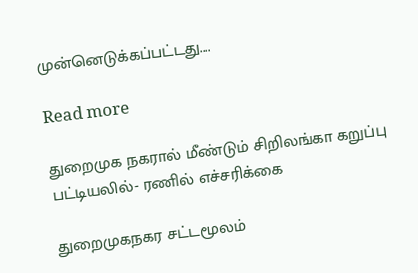முன்னெடுக்கப்பட்டது....

Read more

துறைமுக நகரால் மீண்டும் சிறிலங்கா கறுப்பு பட்டியலில்- ரணில் எச்சரிக்கை

துறைமுகநகர சட்டமூலம்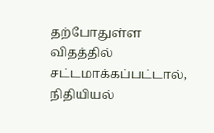தற்போதுள்ள விதத்தில் சட்டமாக்கப்பட்டால், நிதியியல்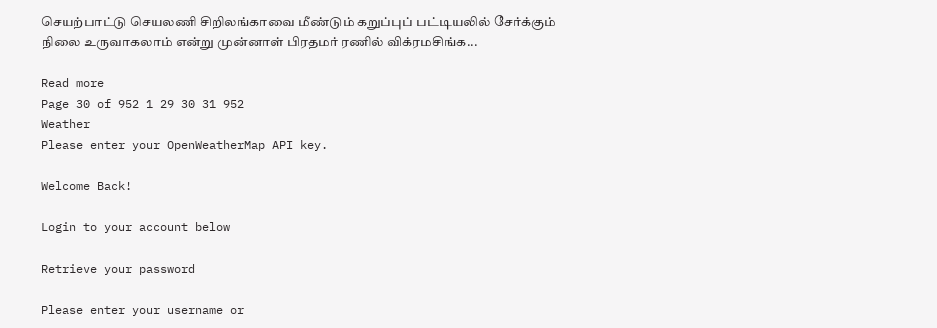செயற்பாட்டு செயலணி சிறிலங்காவை மீண்டும் கறுப்புப் பட்டியலில் சேர்க்கும் நிலை உருவாகலாம் என்று முன்னாள் பிரதமர் ரணில் விக்ரமசிங்க...

Read more
Page 30 of 952 1 29 30 31 952
Weather
Please enter your OpenWeatherMap API key.

Welcome Back!

Login to your account below

Retrieve your password

Please enter your username or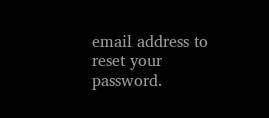email address to reset your password.